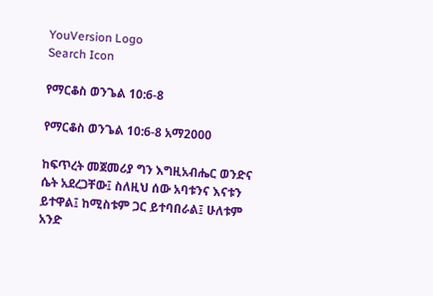YouVersion Logo
Search Icon

የማርቆስ ወንጌል 10:6-8

የማርቆስ ወንጌል 10:6-8 አማ2000

ከፍጥረት መጀመሪያ ግን እግዚአብሔር ወንድና ሴት አደረጋቸው፤ ስለዚህ ሰው አባቱንና እናቱን ይተዋል፤ ከሚስቱም ጋር ይተባበራል፤ ሁለቱም አንድ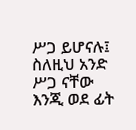ሥጋ ይሆናሉ፤ ስለዚህ አንድ ሥጋ ናቸው እንጂ ወደ ፊት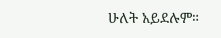ሁለት አይደሉም።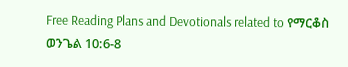Free Reading Plans and Devotionals related to የማርቆስ ወንጌል 10:6-8